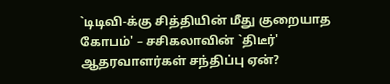`டிடிவி-க்கு சித்தியின் மீது குறையாத கோபம்' – சசிகலாவின் `திடீர்' ஆதரவாளர்கள் சந்திப்பு ஏன்?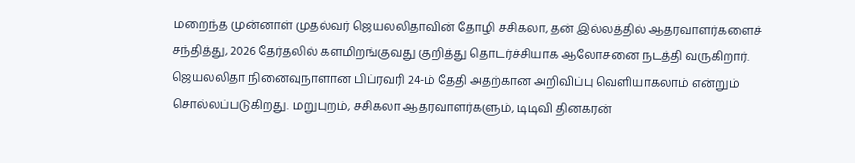மறைந்த முன்னாள் முதல்வர் ஜெயலலிதாவின் தோழி சசிகலா, தன் இல்லத்தில் ஆதரவாளர்களைச் சந்தித்து, 2026 தேர்தலில் களமிறங்குவது குறித்து தொடர்ச்சியாக ஆலோசனை நடத்தி வருகிறார். ஜெயலலிதா நினைவுநாளான பிப்ரவரி 24-ம் தேதி அதற்கான அறிவிப்பு வெளியாகலாம் என்றும் சொல்லப்படுகிறது. மறுபுறம், சசிகலா ஆதரவாளர்களும், டிடிவி தினகரன்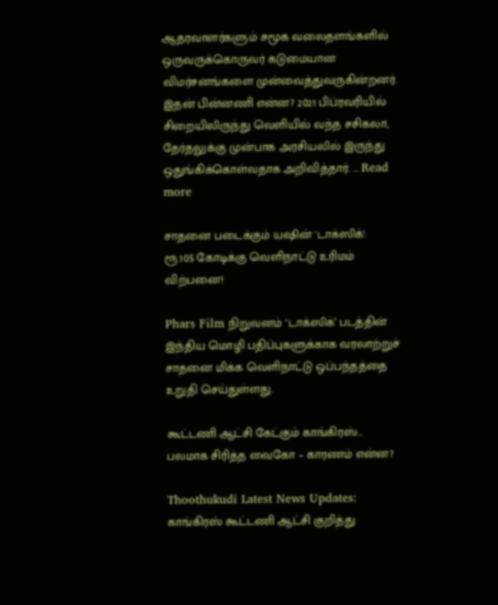ஆதரவாளர்களும் சமூக வலைதளங்களில் ஒருவருக்கொருவர் கடுமையான விமர்சனங்களை முன்வைத்துவருகின்றனர். இதன் பின்னணி என்ன? 2021 பிப்ரவரியில் சிறையிலிருந்து வெளியில் வந்த சசிகலா, தேர்தலுக்கு முன்பாக அரசியலில் இருந்து ஒதுங்கிக்கொள்வதாக அறிவித்தார். … Read more

சாதனை படைக்கும் யஷின் 'டாக்ஸிக்': ரூ.105 கோடிக்கு வெளிநாட்டு உரிமம் விற்பனை!

Phars Film நிறுவனம் ‘டாக்ஸிக்’ படத்தின் இந்திய மொழி பதிப்புகளுக்காக வரலாற்றுச் சாதனை மிக்க வெளிநாட்டு ஒப்பந்தத்தை உறுதி செய்துள்ளது.

கூட்டணி ஆட்சி கேட்கும் காங்கிரஸ்… பலமாக சிரித்த வைகோ – காரணம் என்ன?

Thoothukudi Latest News Updates: காங்கிரஸ் கூட்டணி ஆட்சி குறித்து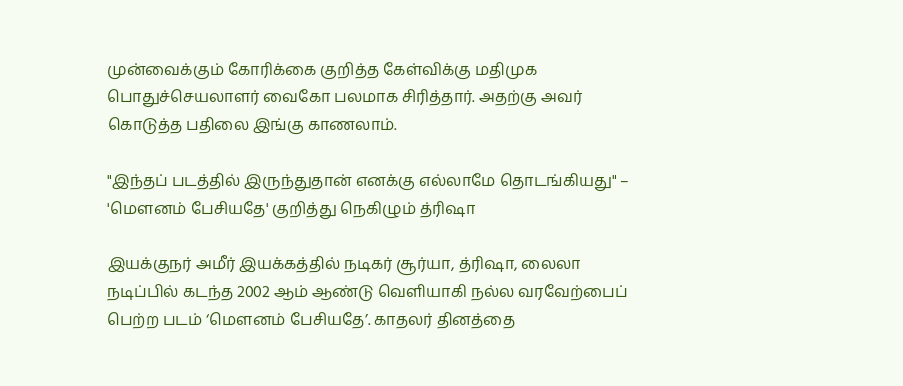முன்வைக்கும் கோரிக்கை குறித்த கேள்விக்கு மதிமுக பொதுச்செயலாளர் வைகோ பலமாக சிரித்தார். அதற்கு அவர் கொடுத்த பதிலை இங்கு காணலாம்.

"இந்தப் படத்தில் இருந்துதான் எனக்கு எல்லாமே தொடங்கியது" – 'மௌனம் பேசியதே' குறித்து நெகிழும் த்ரிஷா

இயக்குநர் அமீர் இயக்கத்தில் நடிகர் சூர்யா, த்ரிஷா, லைலா நடிப்பில் கடந்த 2002 ஆம் ஆண்டு வெளியாகி நல்ல வரவேற்பைப் பெற்ற படம் ‘மௌனம் பேசியதே’. காதலர் தினத்தை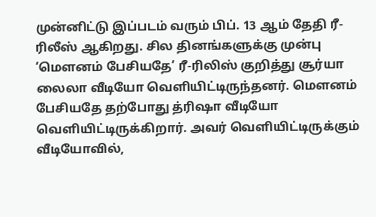முன்னிட்டு இப்படம் வரும் பிப். 13 ஆம் தேதி ரீ- ரிலீஸ் ஆகிறது. சில தினங்களுக்கு முன்பு ‘மௌனம் பேசியதே’ ரீ-ரிலிஸ் குறித்து சூர்யா லைலா வீடியோ வெளியிட்டிருந்தனர். மௌனம் பேசியதே தற்போது த்ரிஷா வீடியோ வெளியிட்டிருக்கிறார். அவர் வெளியிட்டிருக்கும் வீடியோவில்,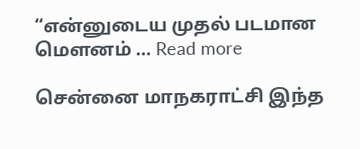“என்னுடைய முதல் படமான மௌனம் … Read more

சென்னை மாநகராட்சி இந்த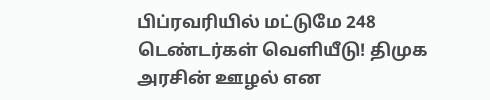பிப்ரவரியில் மட்டுமே 248 டெண்டர்கள் வெளியீடு! திமுக அரசின் ஊழல் என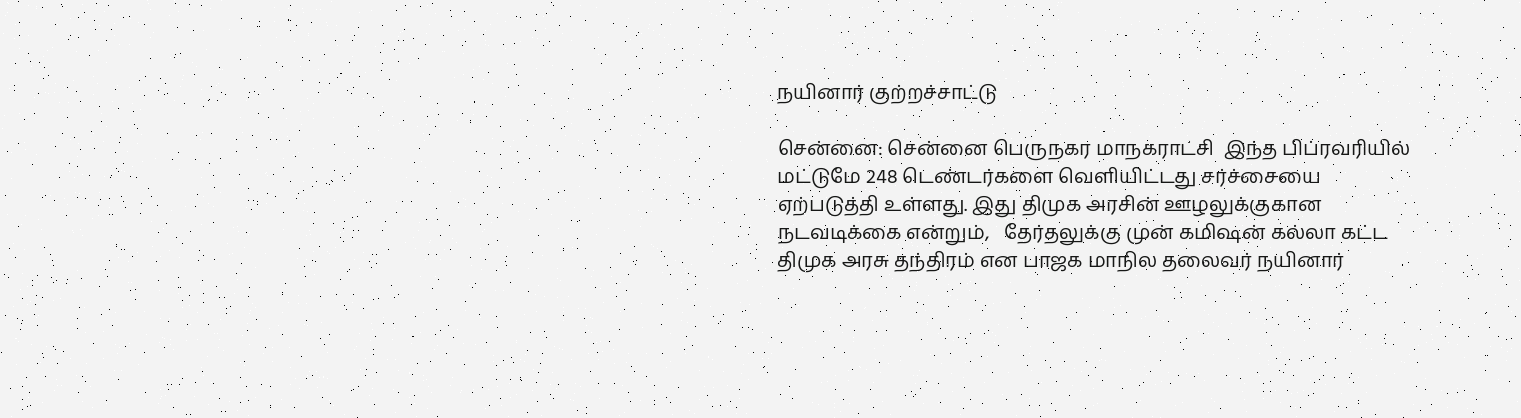நயினார் குற்றச்சாட்டு

சென்னை: சென்னை பெருநகர மாநகராட்சி  இந்த பிப்ரவரியில் மட்டுமே 248 டெண்டர்களை வெளியிட்டது சர்ச்சையை ஏற்படுத்தி உள்ளது. இது திமுக அரசின் ஊழலுக்குகான நடவடிக்கை என்றும்,   தேர்தலுக்கு முன் கமிஷன் கல்லா கட்ட திமுக அரசு தந்திரம் என பாஜக மாநில தலைவர் நயினார்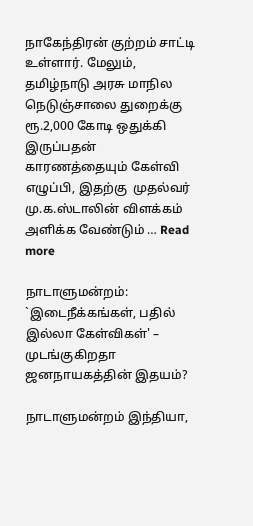நாகேந்திரன் குற்றம் சாட்டி உள்ளார். மேலும், தமிழ்நாடு அரசு மாநில நெடுஞ்சாலை துறைக்கு ரூ.2,000 கோடி ஒதுக்கி இருப்பதன் காரணத்தையும் கேள்வி எழுப்பி, இதற்கு  முதல்வர் மு.க.ஸ்டாலின் விளக்கம் அளிக்க வேண்டும் … Read more

நாடாளுமன்றம்: `இடைநீக்கங்கள், பதில் இல்லா கேள்விகள்' – முடங்குகிறதா ஜனநாயகத்தின் இதயம்?

நாடாளுமன்றம் இந்தியா,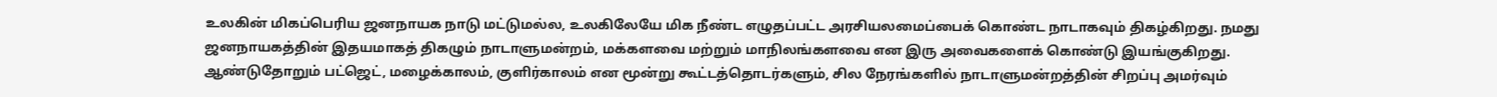உலகின் மிகப்பெரிய ஜனநாயக நாடு மட்டுமல்ல, உலகிலேயே மிக நீண்ட எழுதப்பட்ட அரசியலமைப்பைக் கொண்ட நாடாகவும் திகழ்கிறது. நமது ஜனநாயகத்தின் இதயமாகத் திகழும் நாடாளுமன்றம், மக்களவை மற்றும் மாநிலங்களவை என இரு அவைகளைக் கொண்டு இயங்குகிறது. ஆண்டுதோறும் பட்ஜெட், மழைக்காலம், குளிர்காலம் என மூன்று கூட்டத்தொடர்களும், சில நேரங்களில் நாடாளுமன்றத்தின் சிறப்பு அமர்வும்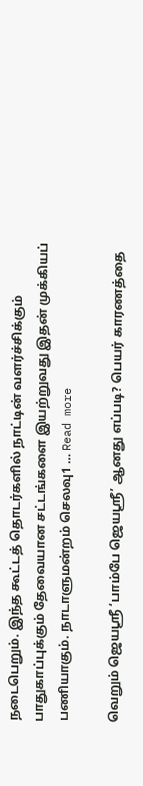நடைபெறும். இந்த கூட்டத் தொடர்களில் நாட்டின் வளர்ச்சிக்கும் பாதுகாப்புக்கும் தேவையான சட்டங்களை இயற்றுவது இதன் முக்கியப் பணியாகும். நாடாளுமன்றம் செலவு1 … Read more

வெறும் ஜெயஸ்ரீ ‘பாம்பே ஜெயஸ்ரீ’ ஆனது எப்படி? பெயர் காரணத்தை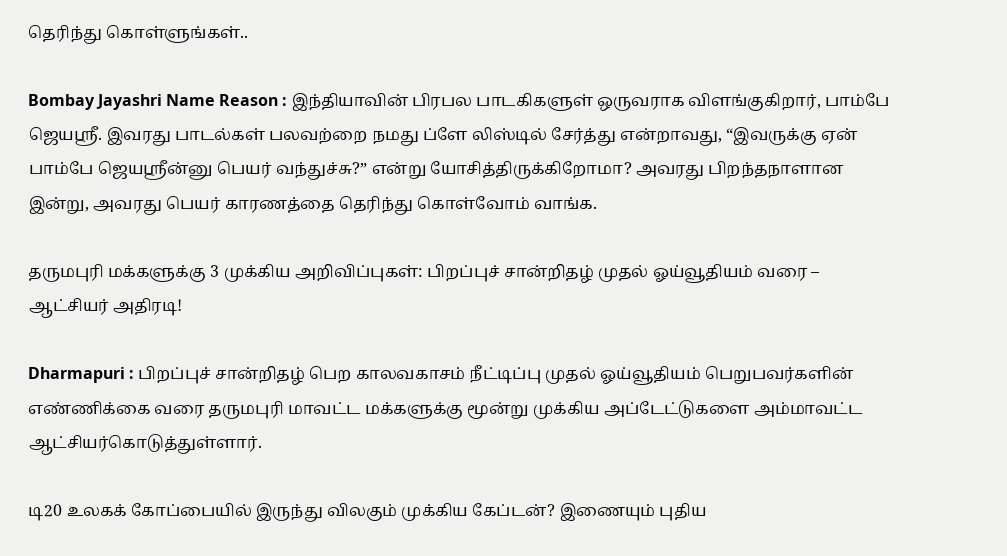தெரிந்து கொள்ளுங்கள்..

Bombay Jayashri Name Reason : இந்தியாவின் பிரபல பாடகிகளுள் ஒருவராக விளங்குகிறார், பாம்பே ஜெயஸ்ரீ. இவரது பாடல்கள் பலவற்றை நமது ப்ளே லிஸ்டில் சேர்த்து என்றாவது, “இவருக்கு ஏன் பாம்பே ஜெயஸ்ரீன்னு பெயர் வந்துச்சு?” என்று யோசித்திருக்கிறோமா? அவரது பிறந்தநாளான இன்று, அவரது பெயர் காரணத்தை தெரிந்து கொள்வோம் வாங்க.

தருமபுரி மக்களுக்கு 3 முக்கிய அறிவிப்புகள்: பிறப்புச் சான்றிதழ் முதல் ஓய்வூதியம் வரை – ஆட்சியர் அதிரடி!

Dharmapuri : பிறப்புச் சான்றிதழ் பெற காலவகாசம் நீட்டிப்பு முதல் ஓய்வூதியம் பெறுபவர்களின் எண்ணிக்கை வரை தருமபுரி மாவட்ட மக்களுக்கு மூன்று முக்கிய அப்டேட்டுகளை அம்மாவட்ட ஆட்சியர்கொடுத்துள்ளார்.

டி20 உலகக் கோப்பையில் இருந்து விலகும் முக்கிய கேப்டன்? இணையும் புதிய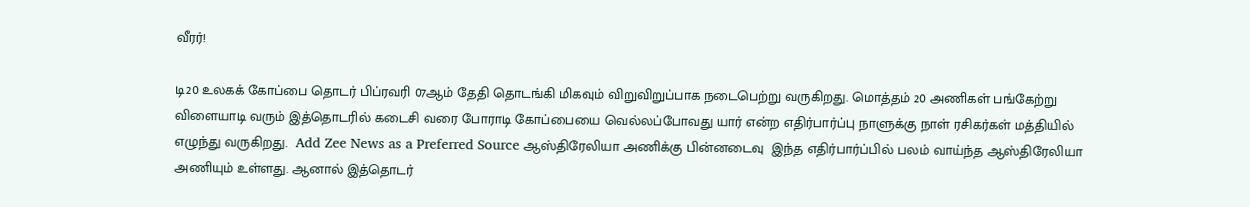வீரர்!

டி20 உலகக் கோப்பை தொடர் பிப்ரவரி 07ஆம் தேதி தொடங்கி மிகவும் விறுவிறுப்பாக நடைபெற்று வருகிறது. மொத்தம் 20 அணிகள் பங்கேற்று விளையாடி வரும் இத்தொடரில் கடைசி வரை போராடி கோப்பையை வெல்லப்போவது யார் என்ற எதிர்பார்ப்பு நாளுக்கு நாள் ரசிகர்கள் மத்தியில் எழுந்து வருகிறது.  Add Zee News as a Preferred Source ஆஸ்திரேலியா அணிக்கு பின்னடைவு  இந்த எதிர்பார்ப்பில் பலம் வாய்ந்த ஆஸ்திரேலியா அணியும் உள்ளது. ஆனால் இத்தொடர்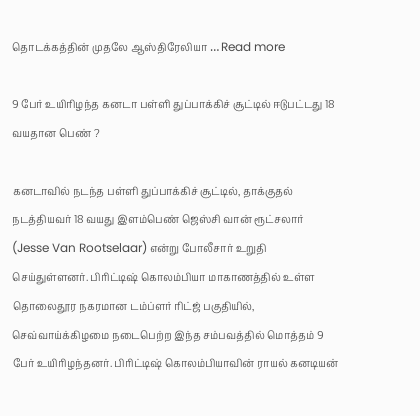தொடக்கத்தின் முதலே ஆஸ்திரேலியா … Read more

9 பேர் உயிரிழந்த கனடா பள்ளி துப்பாக்கிச் சூட்டில் ஈடுபட்டது 18 வயதான பெண் ?

கனடாவில் நடந்த பள்ளி துப்பாக்கிச் சூட்டில், தாக்குதல் நடத்தியவர் 18 வயது இளம்பெண் ஜெஸ்சி வான் ரூட்சலார் (Jesse Van Rootselaar) என்று போலீசார் உறுதி செய்துள்ளனர். பிரிட்டிஷ் கொலம்பியா மாகாணத்தில் உள்ள தொலைதூர நகரமான டம்ப்ளர் ரிட்ஜ் பகுதியில், செவ்வாய்க்கிழமை நடைபெற்ற இந்த சம்பவத்தில் மொத்தம் 9 பேர் உயிரிழந்தனர். பிரிட்டிஷ் கொலம்பியாவின் ராயல் கனடியன்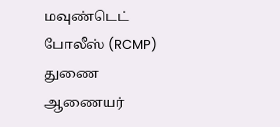மவுண்டெட் போலீஸ் (RCMP) துணை ஆணையர்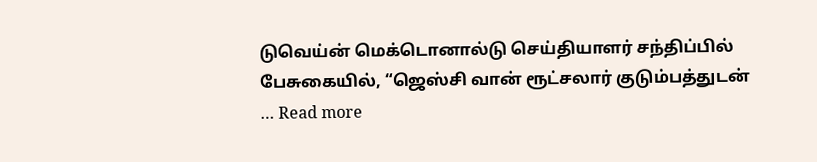டுவெய்ன் மெக்டொனால்டு செய்தியாளர் சந்திப்பில் பேசுகையில், “ஜெஸ்சி வான் ரூட்சலார் குடும்பத்துடன் … Read more